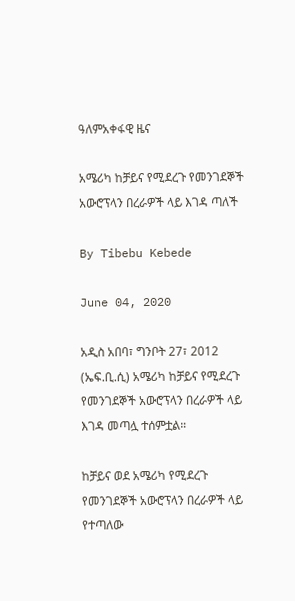ዓለምአቀፋዊ ዜና

አሜሪካ ከቻይና የሚደረጉ የመንገደኞች አውሮፕላን በረራዎች ላይ እገዳ ጣለች

By Tibebu Kebede

June 04, 2020

አዲስ አበባ፣ ግንቦት 27፣ 2012 (ኤፍ.ቢ.ሲ) አሜሪካ ከቻይና የሚደረጉ የመንገደኞች አውሮፕላን በረራዎች ላይ እገዳ መጣሏ ተሰምቷል።

ከቻይና ወደ አሜሪካ የሚደረጉ የመንገደኞች አውሮፕላን በረራዎች ላይ የተጣለው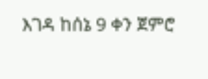እገዳ ከሰኔ 9 ቀን ጀምሮ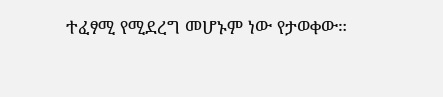ተፈፃሚ የሚደረግ መሆኑም ነው የታወቀው።